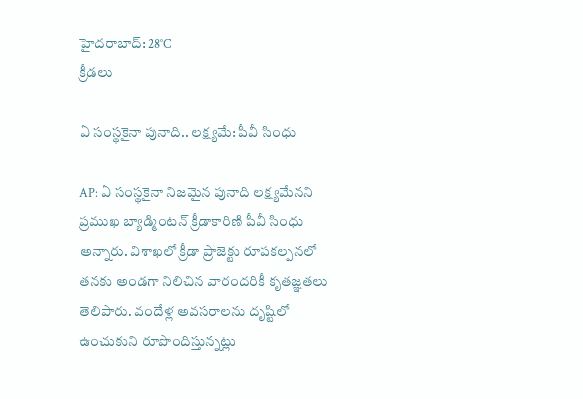హైదరాబాద్: 28°C
క్రీడలు

ఏ సంస్థకైనా పునాది.. లక్ష్యమే: పీవీ సింధు

AP: ఏ సంస్థకైనా నిజమైన పునాది లక్ష్యమేనని ప్రముఖ బ్యాడ్మింటన్ క్రీడాకారిణి పీవీ సింధు అన్నారు. విశాఖలో క్రీడా ప్రాజెక్టు రూపకల్పనలో తనకు అండగా నిలిచిన వారందరికీ కృతజ్ఞతలు తెలిపారు. వందేళ్ల అవసరాలను దృష్టిలో ఉంచుకుని రూపొందిస్తున్నట్లు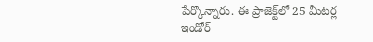పేర్కొన్నారు. ఈ ప్రాజెక్ట్‌లో 25 మీటర్ల ఇండోర్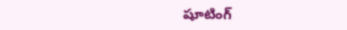షూటింగ్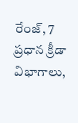రేంజ్, 7 ప్రధాన క్రీడా విభాగాలు,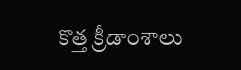కొత్త క్రీడాంశాలు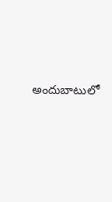అందుబాటులో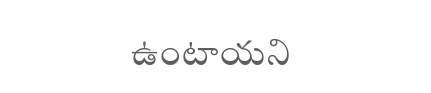ఉంటాయని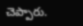చెప్పారు.